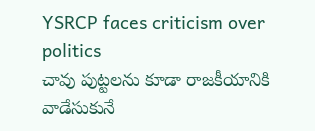YSRCP faces criticism over politics
చావు పుట్టలను కూడా రాజకీయానికి వాడేసుకునే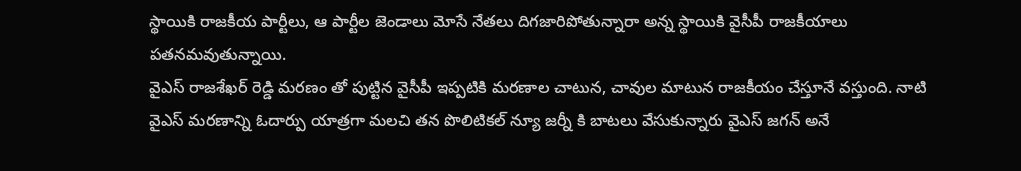స్థాయికి రాజకీయ పార్టీలు, ఆ పార్టీల జెండాలు మోసే నేతలు దిగజారిపోతున్నారా అన్న స్థాయికి వైసీపీ రాజకీయాలు పతనమవుతున్నాయి.
వైఎస్ రాజశేఖర్ రెడ్డి మరణం తో పుట్టిన వైసీపీ ఇప్పటికి మరణాల చాటున, చావుల మాటున రాజకీయం చేస్తూనే వస్తుంది. నాటి వైఎస్ మరణాన్ని ఓదార్పు యాత్రగా మలచి తన పొలిటికల్ న్యూ జర్నీ కి బాటలు వేసుకున్నారు వైఎస్ జగన్ అనే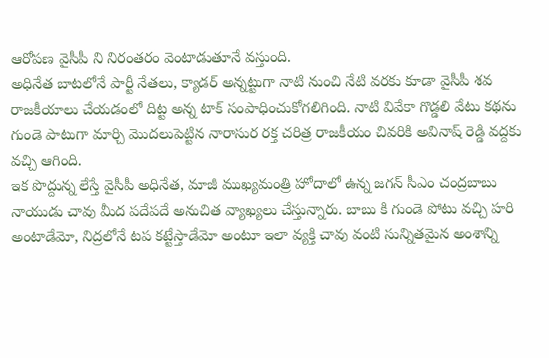ఆరోపణ వైసీపీ ని నిరంతరం వెంటాడుతూనే వస్తుంది.
అధినేత బాటలోనే పార్టీ నేతలు, క్యాడర్ అన్నట్టుగా నాటి నుంచి నేటి వరకు కూడా వైసీపీ శవ రాజకీయాలు చేయడంలో దిట్ట అన్న టాక్ సంపాధించుకోగలిగింది. నాటి వివేకా గొడ్డలి వేటు కథను గుండె పాటుగా మార్చి మొదలుపెట్టిన నారాసుర రక్త చరిత్ర రాజకీయం చివరికి అవినాష్ రెడ్డి వద్దకు వచ్చి ఆగింది.
ఇక పొద్దున్న లేస్తే వైసీపీ అధినేత, మాజీ ముఖ్యమంత్రి హోదాలో ఉన్న జగన్ సీఎం చంద్రబాబు నాయుడు చావు మీద పదేపదే అనుచిత వ్యాఖ్యలు చేస్తున్నారు. బాబు కి గుండె పోటు వచ్చి హరి అంటాడేమో, నిద్రలోనే టప కట్టేస్తాడేమో అంటూ ఇలా వ్యక్తి చావు వంటి సున్నితమైన అంశాన్ని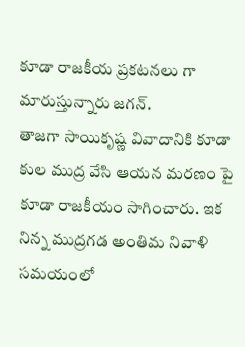కూడా రాజకీయ ప్రకటనలు గా మారుస్తున్నారు జగన్.
తాజగా సాయికృష్ణ వివాదానికి కూడా కుల ముద్ర వేసి ఆయన మరణం పై కూడా రాజకీయం సాగించారు. ఇక నిన్న ముద్రగడ అంతిమ నివాళి సమయంలో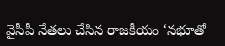వైసీపీ నేతలు చేసిన రాజకీయం ‘నభూతో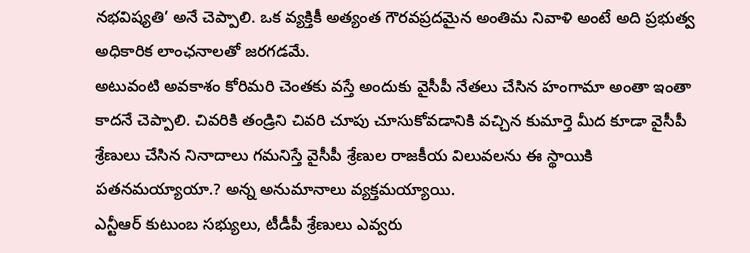నభవిష్యతి’ అనే చెప్పాలి. ఒక వ్యక్తికీ అత్యంత గౌరవప్రదమైన అంతిమ నివాళి అంటే అది ప్రభుత్వ అధికారిక లాంఛనాలతో జరగడమే.
అటువంటి అవకాశం కోరిమరి చెంతకు వస్తే అందుకు వైసీపీ నేతలు చేసిన హంగామా అంతా ఇంతా కాదనే చెప్పాలి. చివరికి తండ్రిని చివరి చూపు చూసుకోవడానికి వచ్చిన కుమార్తె మీద కూడా వైసీపీ శ్రేణులు చేసిన నినాదాలు గమనిస్తే వైసీపీ శ్రేణుల రాజకీయ విలువలను ఈ స్థాయికి పతనమయ్యాయా.? అన్న అనుమానాలు వ్యక్తమయ్యాయి.
ఎన్టీఆర్ కుటుంబ సభ్యులు, టీడీపీ శ్రేణులు ఎవ్వరు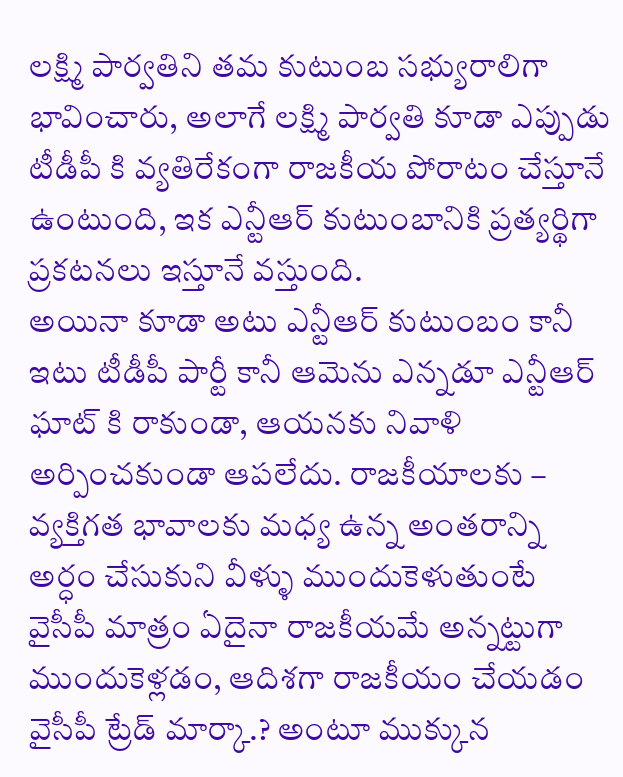లక్ష్మి పార్వతిని తమ కుటుంబ సభ్యురాలిగా భావించారు, అలాగే లక్ష్మి పార్వతి కూడా ఎప్పుడు టీడీపీ కి వ్యతిరేకంగా రాజకీయ పోరాటం చేస్తూనే ఉంటుంది, ఇక ఎన్టీఆర్ కుటుంబానికి ప్రత్యర్థిగా ప్రకటనలు ఇస్తూనే వస్తుంది.
అయినా కూడా అటు ఎన్టీఆర్ కుటుంబం కానీ ఇటు టీడీపీ పార్టీ కానీ ఆమెను ఎన్నడూ ఎన్టీఆర్ ఘాట్ కి రాకుండా, ఆయనకు నివాళి అర్పించకుండా ఆపలేదు. రాజకీయాలకు – వ్యక్తిగత భావాలకు మధ్య ఉన్న అంతరాన్ని అర్ధం చేసుకుని వీళ్ళు ముందుకెళుతుంటే వైసీపీ మాత్రం ఏదైనా రాజకీయమే అన్నట్టుగా ముందుకెళ్లడం, ఆదిశగా రాజకీయం చేయడం వైసీపీ ట్రేడ్ మార్కా.? అంటూ ముక్కున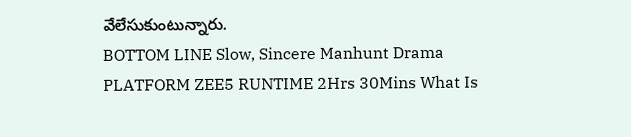వేలేసుకుంటున్నారు.
BOTTOM LINE Slow, Sincere Manhunt Drama PLATFORM ZEE5 RUNTIME 2Hrs 30Mins What Is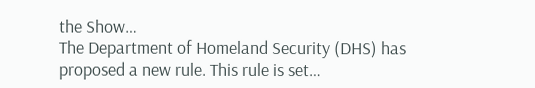the Show…
The Department of Homeland Security (DHS) has proposed a new rule. This rule is set…